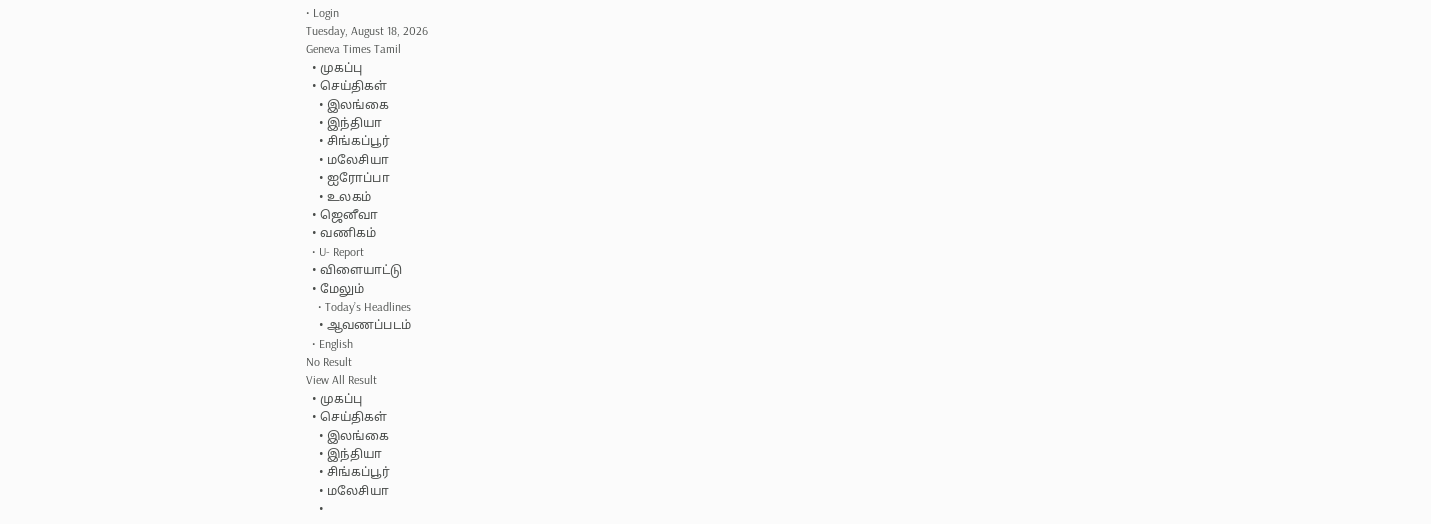• Login
Tuesday, August 18, 2026
Geneva Times Tamil
  • முகப்பு
  • செய்திகள்
    • இலங்கை
    • இந்தியா
    • சிங்கப்பூர்
    • மலேசியா
    • ஐரோப்பா
    • உலகம்
  • ஜெனீவா
  • வணிகம்
  • U- Report
  • விளையாட்டு
  • மேலும்
    • Today’s Headlines
    • ஆவணப்படம்
  • English
No Result
View All Result
  • முகப்பு
  • செய்திகள்
    • இலங்கை
    • இந்தியா
    • சிங்கப்பூர்
    • மலேசியா
    •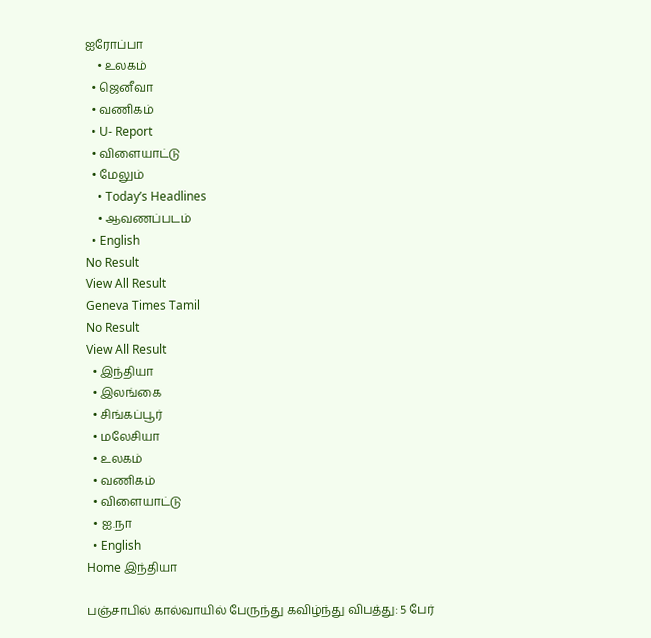ஐரோப்பா
    • உலகம்
  • ஜெனீவா
  • வணிகம்
  • U- Report
  • விளையாட்டு
  • மேலும்
    • Today’s Headlines
    • ஆவணப்படம்
  • English
No Result
View All Result
Geneva Times Tamil
No Result
View All Result
  • இந்தியா
  • இலங்கை
  • சிங்கப்பூர்
  • மலேசியா
  • உலகம்
  • வணிகம்
  • விளையாட்டு
  • ஐ.நா
  • English
Home இந்தியா

பஞ்சாபில் கால்வாயில் பேருந்து கவிழ்ந்து விபத்து: 5 பேர்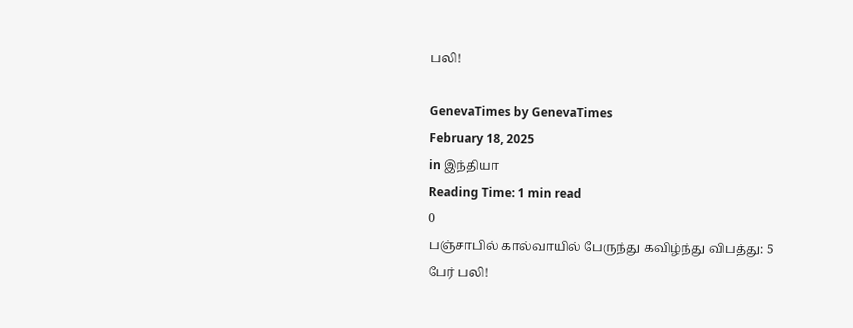பலி!

GenevaTimes by GenevaTimes
February 18, 2025
in இந்தியா
Reading Time: 1 min read
0
பஞ்சாபில் கால்வாயில் பேருந்து கவிழ்ந்து விபத்து: 5 பேர் பலி!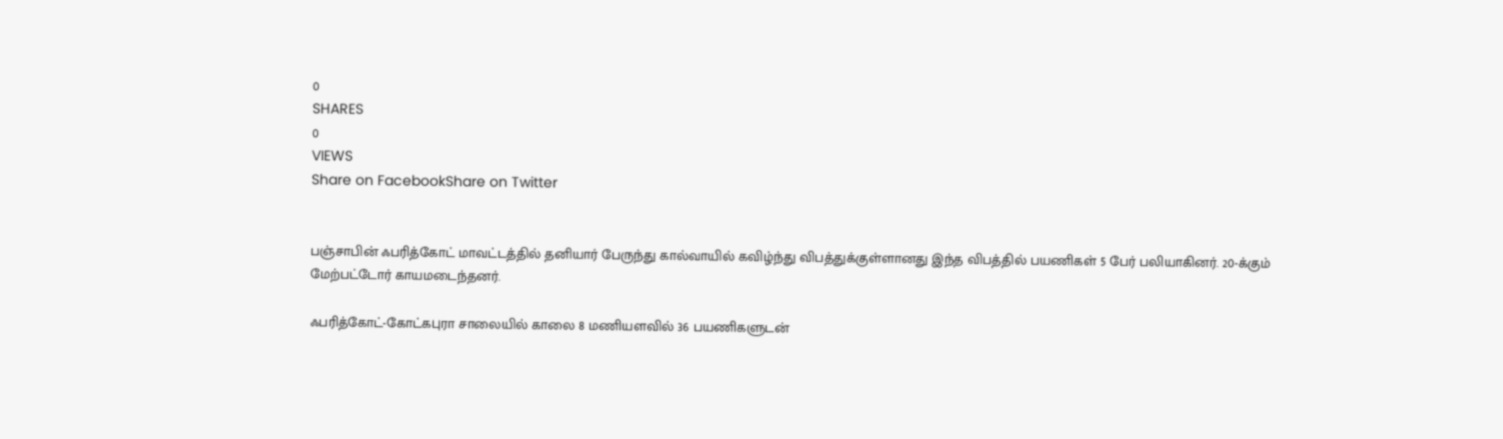0
SHARES
0
VIEWS
Share on FacebookShare on Twitter


பஞ்சாபின் ஃபரித்கோட் மாவட்டத்தில் தனியார் பேருந்து கால்வாயில் கவிழ்ந்து விபத்துக்குள்ளானது இந்த விபத்தில் பயணிகள் 5 பேர் பலியாகினர். 20-க்கும் மேற்பட்டோர் காயமடைந்தனர்.

ஃபரித்கோட்-கோட்கபுரா சாலையில் காலை 8 மணியளவில் 36 பயணிகளுடன்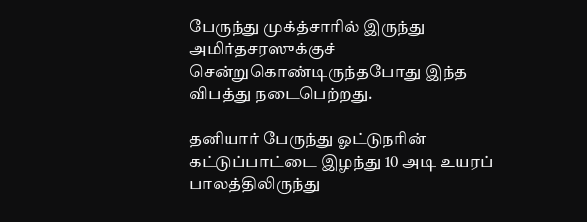பேருந்து முக்த்சாரில் இருந்து அமிர்தசரஸுக்குச் சென்றுகொண்டிருந்தபோது இந்த விபத்து நடைபெற்றது.

தனியார் பேருந்து ஓட்டுநரின் கட்டுப்பாட்டை இழந்து 10 அடி உயரப் பாலத்திலிருந்து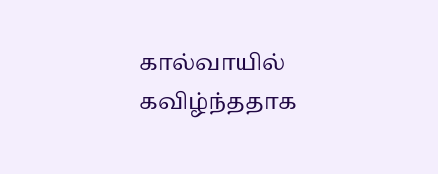கால்வாயில் கவிழ்ந்ததாக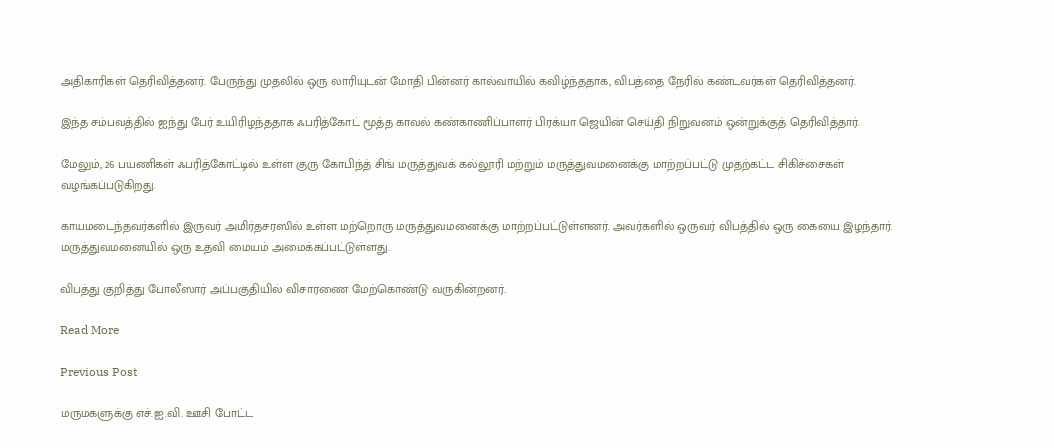அதிகாரிகள் தெரிவித்தனர். பேருந்து முதலில் ஒரு லாரியுடன் மோதி பின்னர் கால்வாயில் கவிழ்ந்ததாக, விபத்தை நேரில் கண்டவர்கள் தெரிவித்தனர்.

இந்த சம்பவத்தில் ஐந்து பேர் உயிரிழந்ததாக ஃபரித்கோட் மூத்த காவல் கண்காணிப்பாளர் பிரக்யா ஜெயின் செய்தி நிறுவனம் ஒன்றுக்குத் தெரிவித்தார்.

மேலும், 26 பயணிகள் ஃபரித்கோட்டில் உள்ள குரு கோபிந்த் சிங் மருத்துவக் கல்லூரி மற்றும் மருத்துவமனைக்கு மாற்றப்பட்டு முதற்கட்ட சிகிச்சைகள் வழங்கப்படுகிறது.

காயமடைந்தவர்களில் இருவர் அமிர்தசரஸில் உள்ள மற்றொரு மருத்துவமனைக்கு மாற்றப்பட்டுள்ளனர். அவர்களில் ஒருவர் விபத்தில் ஒரு கையை இழந்தார். மருத்துவமனையில் ஒரு உதவி மையம் அமைக்கப்பட்டுள்ளது.

விபத்து குறித்து போலீஸார் அப்பகுதியில் விசாரணை மேற்கொண்டு வருகின்றனர்.

Read More

Previous Post

மருமகளுக்கு எச்.ஐ.வி. ஊசி போட்ட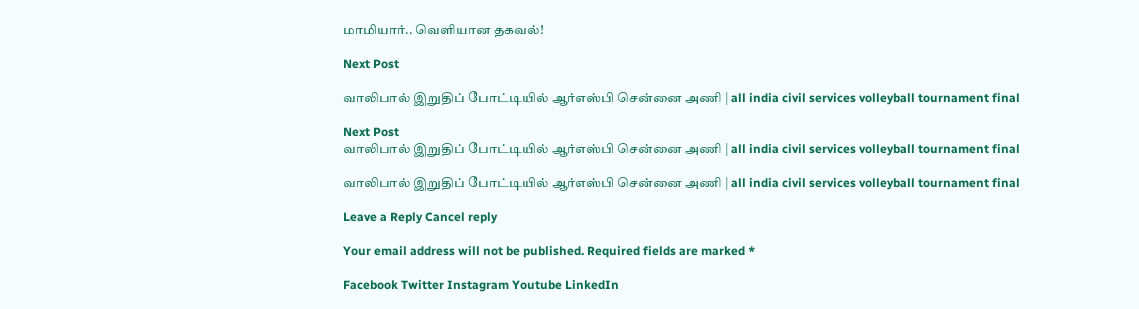மாமியார்.. வெளியான தகவல்!

Next Post

வாலிபால் இறுதிப் போட்டியில் ஆர்எஸ்பி சென்னை அணி | all india civil services volleyball tournament final

Next Post
வாலிபால் இறுதிப் போட்டியில் ஆர்எஸ்பி சென்னை அணி | all india civil services volleyball tournament final

வாலிபால் இறுதிப் போட்டியில் ஆர்எஸ்பி சென்னை அணி | all india civil services volleyball tournament final

Leave a Reply Cancel reply

Your email address will not be published. Required fields are marked *

Facebook Twitter Instagram Youtube LinkedIn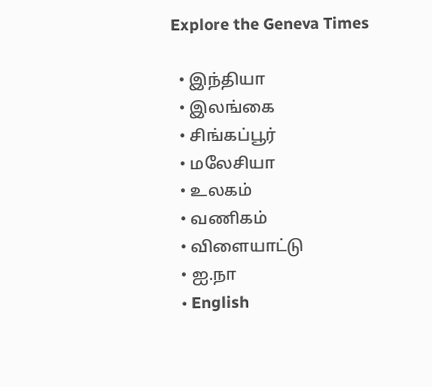Explore the Geneva Times

  • இந்தியா
  • இலங்கை
  • சிங்கப்பூர்
  • மலேசியா
  • உலகம்
  • வணிகம்
  • விளையாட்டு
  • ஐ.நா
  • English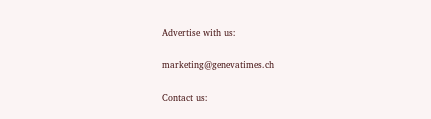Advertise with us:

marketing@genevatimes.ch

Contact us: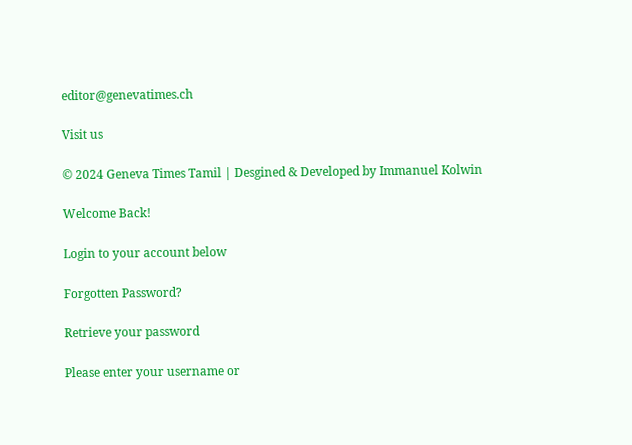editor@genevatimes.ch

Visit us

© 2024 Geneva Times Tamil | Desgined & Developed by Immanuel Kolwin

Welcome Back!

Login to your account below

Forgotten Password?

Retrieve your password

Please enter your username or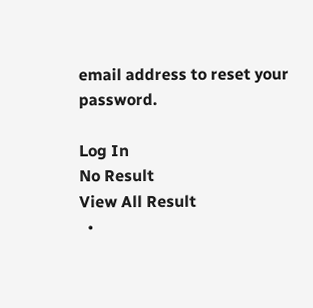email address to reset your password.

Log In
No Result
View All Result
  •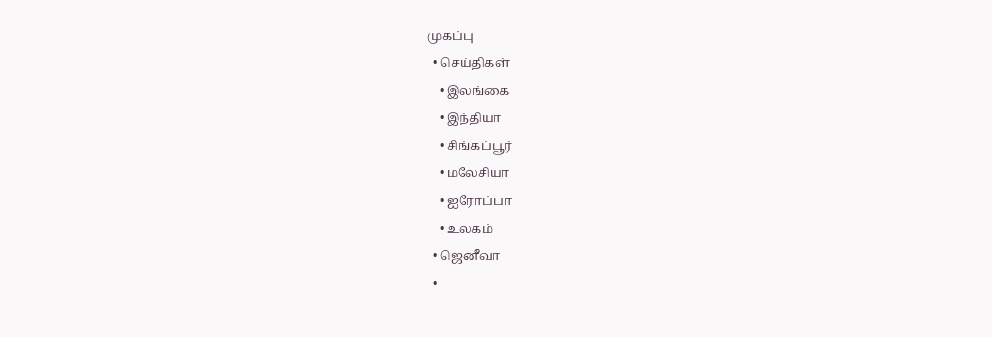முகப்பு
  • செய்திகள்
    • இலங்கை
    • இந்தியா
    • சிங்கப்பூர்
    • மலேசியா
    • ஐரோப்பா
    • உலகம்
  • ஜெனீவா
  •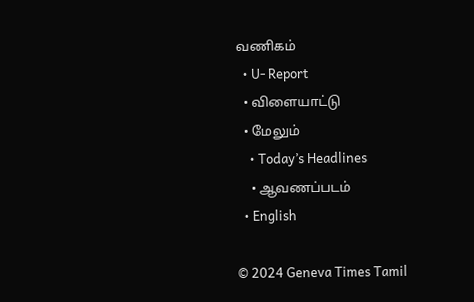வணிகம்
  • U- Report
  • விளையாட்டு
  • மேலும்
    • Today’s Headlines
    • ஆவணப்படம்
  • English

© 2024 Geneva Times Tamil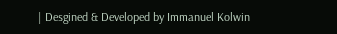| Desgined & Developed by Immanuel Kolwin